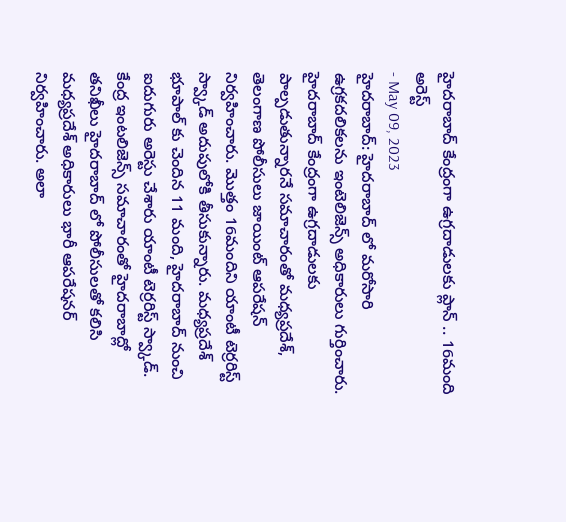హైదరాబాద్ కేంద్రంగా ఉగ్రదాడులకు ప్లాన్ .. 16మంది అరెస్ట్
- May 09, 2023
హైదరాబాద్: హైదరాబాద్ లో మరోసారి ఉగ్రకదలికలను ఇంటెలిజెన్స్ అధికారులు గుర్తించారు. హైదరాబాద్ కేంద్రంగా ఉగ్రదాడులకు పాల్పడుతున్నారనే సమాచారంతో మధ్యప్రదేశ్, తెలంగాణ పోలీసులు జాయింట్ ఆపరేషన్ నిర్వహించారు. మొత్తం 16మందిని యాంటీ టెర్రరిస్ట్ స్వ్కాడ్ అదుపులోకి తీసుకున్నారు. మధ్యప్రదేశ్ భూపాల్ కు చెందిన 11 మంది, హైదరాబాద్ నుంచి ఐదుగురు అరెస్టు చేశారు యాంటీ టెర్రరిస్ట్ స్వ్కాడ్.
కేంద్ర ఇంటలిజెన్స్ సమాచారంతో హైదరాబాద్లో తనిఖీలు హైదరాబాద్ లో పోలీసులతో కలిసి మధ్యప్రదేశ్ అధికారులు భారీ ఆపరేషనర్ నిర్వహించారు. అలా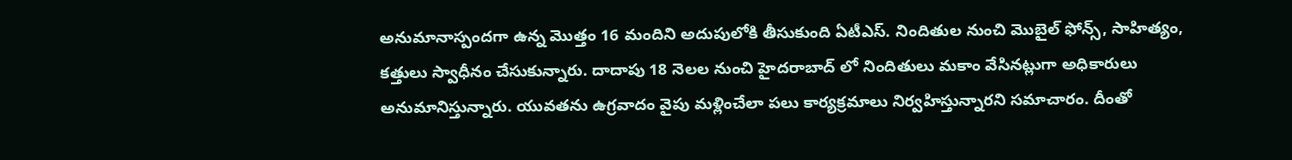అనుమానాస్పందగా ఉన్న మొత్తం 16 మందిని అదుపులోకి తీసుకుంది ఏటీఎస్. నిందితుల నుంచి మొబైల్ ఫోన్స్, సాహిత్యం, కత్తులు స్వాధీనం చేసుకున్నారు. దాదాపు 18 నెలల నుంచి హైదరాబాద్ లో నిందితులు మకాం వేసినట్లుగా అధికారులు అనుమానిస్తున్నారు. యువతను ఉగ్రవాదం వైపు మళ్లించేలా పలు కార్యక్రమాలు నిర్వహిస్తున్నారని సమాచారం. దీంతో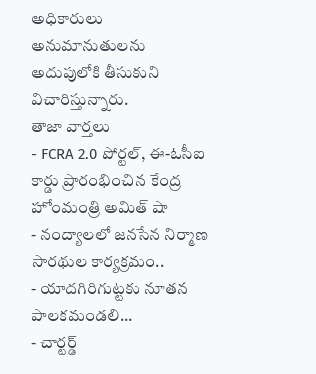అధికారులు అనుమానుతులను అదుపులోకి తీసుకుని విచారిస్తున్నారు.
తాజా వార్తలు
- FCRA 2.0 పోర్టల్, ఈ-ఓసీఐ కార్డు ప్రారంభించిన కేంద్ర హోంమంత్రి అమిత్ షా
- నంద్యాలలో జనసేన నిర్మాణ సారథుల కార్యక్రమం..
- యాదగిరిగుట్టకు నూతన పాలకమండలి...
- చార్టర్డ్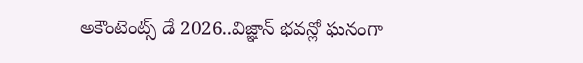అకౌంటెంట్స్ డే 2026..విజ్ఞాన్ భవన్లో ఘనంగా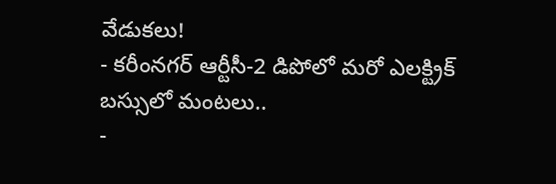వేడుకలు!
- కరీంనగర్ ఆర్టీసీ-2 డిపోలో మరో ఎలక్ట్రిక్ బస్సులో మంటలు..
-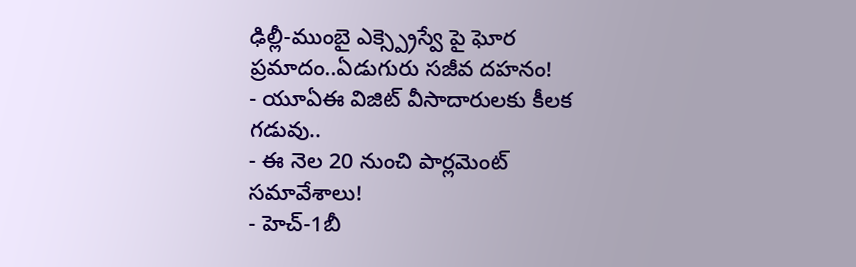ఢిల్లీ-ముంబై ఎక్స్ప్రెస్వే పై ఘోర ప్రమాదం..ఏడుగురు సజీవ దహనం!
- యూఏఈ విజిట్ వీసాదారులకు కీలక గడువు..
- ఈ నెల 20 నుంచి పార్లమెంట్ సమావేశాలు!
- హెచ్-1బీ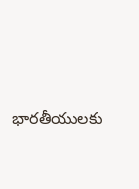భారతీయులకు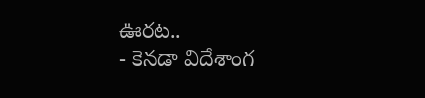ఊరట..
- కెనడా విదేశాంగ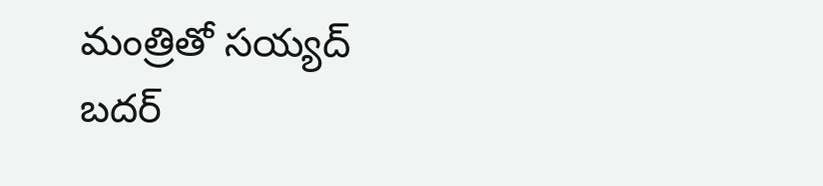మంత్రితో సయ్యద్ బదర్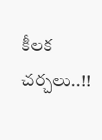కీలక చర్చలు..!!